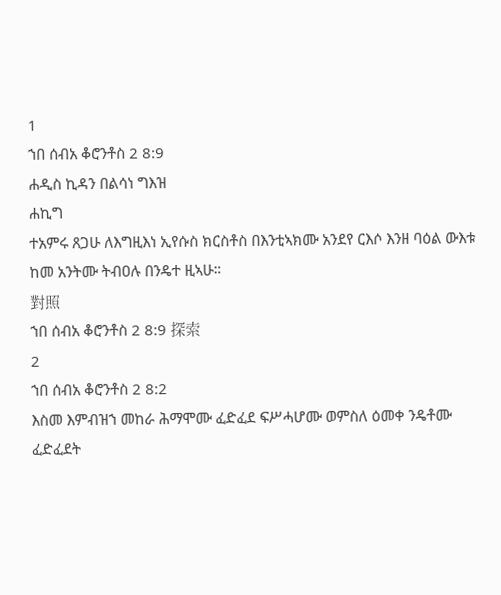1
ኀበ ሰብአ ቆሮንቶስ 2 8:9
ሐዲስ ኪዳን በልሳነ ግእዝ
ሐኪግ
ተአምሩ ጸጋሁ ለእግዚእነ ኢየሱስ ክርስቶስ በእንቲኣክሙ አንደየ ርእሶ እንዘ ባዕል ውእቱ ከመ አንትሙ ትብዐሉ በንዴተ ዚኣሁ።
對照
ኀበ ሰብአ ቆሮንቶስ 2 8:9 探索
2
ኀበ ሰብአ ቆሮንቶስ 2 8:2
እስመ እምብዝኀ መከራ ሕማሞሙ ፈድፈደ ፍሥሓሆሙ ወምስለ ዕመቀ ንዴቶሙ ፈድፈደት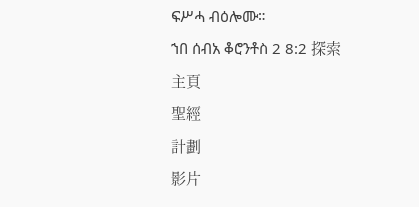ፍሥሓ ብዕሎሙ።
ኀበ ሰብአ ቆሮንቶስ 2 8:2 探索
主頁
聖經
計劃
影片